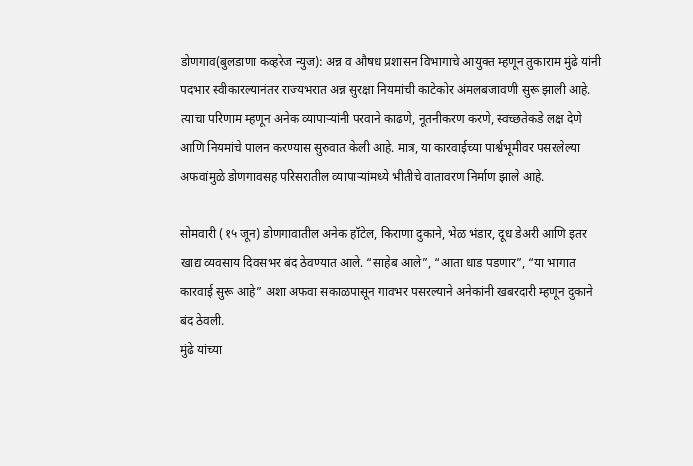डोणगाव(बुलडाणा कव्हरेज न्युज): अन्न व औषध प्रशासन विभागाचे आयुक्त म्हणून तुकाराम मुंढे यांनी पदभार स्वीकारल्यानंतर राज्यभरात अन्न सुरक्षा नियमांची काटेकोर अंमलबजावणी सुरू झाली आहे. त्याचा परिणाम म्हणून अनेक व्यापाऱ्यांनी परवाने काढणे, नूतनीकरण करणे, स्वच्छतेकडे लक्ष देणे आणि नियमांचे पालन करण्यास सुरुवात केली आहे. मात्र, या कारवाईच्या पार्श्वभूमीवर पसरलेल्या अफवांमुळे डोणगावसह परिसरातील व्यापाऱ्यांमध्ये भीतीचे वातावरण निर्माण झाले आहे.

सोमवारी (१५ जून) डोणगावातील अनेक हॉटेल, किराणा दुकाने, भेळ भंडार, दूध डेअरी आणि इतर खाद्य व्यवसाय दिवसभर बंद ठेवण्यात आले. “साहेब आले”, “आता धाड पडणार”, “या भागात कारवाई सुरू आहे” अशा अफवा सकाळपासून गावभर पसरल्याने अनेकांनी खबरदारी म्हणून दुकाने बंद ठेवली.
मुंढे यांच्या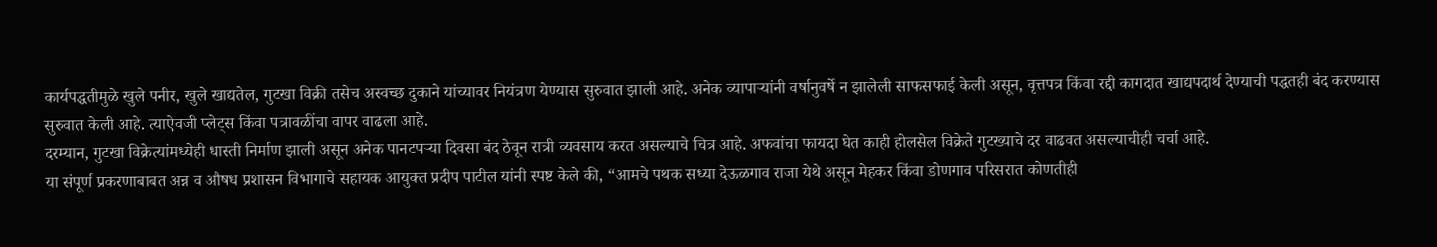कार्यपद्धतीमुळे खुले पनीर, खुले खाद्यतेल, गुटखा विक्री तसेच अस्वच्छ दुकाने यांच्यावर नियंत्रण येण्यास सुरुवात झाली आहे. अनेक व्यापाऱ्यांनी वर्षानुवर्षे न झालेली साफसफाई केली असून, वृत्तपत्र किंवा रद्दी कागदात खाद्यपदार्थ देण्याची पद्धतही बंद करण्यास सुरुवात केली आहे. त्याऐवजी प्लेट्स किंवा पत्रावळींचा वापर वाढला आहे.
दरम्यान, गुटखा विक्रेत्यांमध्येही धास्ती निर्माण झाली असून अनेक पानटपऱ्या दिवसा बंद ठेवून रात्री व्यवसाय करत असल्याचे चित्र आहे. अफवांचा फायदा घेत काही होलसेल विक्रेते गुटख्याचे दर वाढवत असल्याचीही चर्चा आहे.
या संपूर्ण प्रकरणाबाबत अन्न व औषध प्रशासन विभागाचे सहायक आयुक्त प्रदीप पाटील यांनी स्पष्ट केले की, “आमचे पथक सध्या देऊळगाव राजा येथे असून मेहकर किंवा डोणगाव परिसरात कोणतीही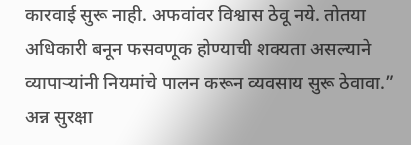कारवाई सुरू नाही. अफवांवर विश्वास ठेवू नये. तोतया अधिकारी बनून फसवणूक होण्याची शक्यता असल्याने व्यापाऱ्यांनी नियमांचे पालन करून व्यवसाय सुरू ठेवावा.”
अन्न सुरक्षा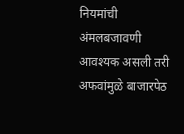नियमांची अंमलबजावणी आवश्यक असली तरी अफवांमुळे बाजारपेठ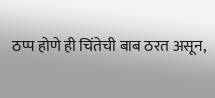ठप्प होणे ही चिंतेची बाब ठरत असून,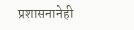प्रशासनानेही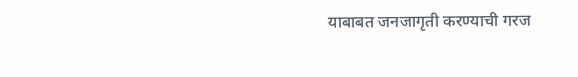याबाबत जनजागृती करण्याची गरज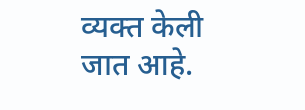व्यक्त केली जात आहे.